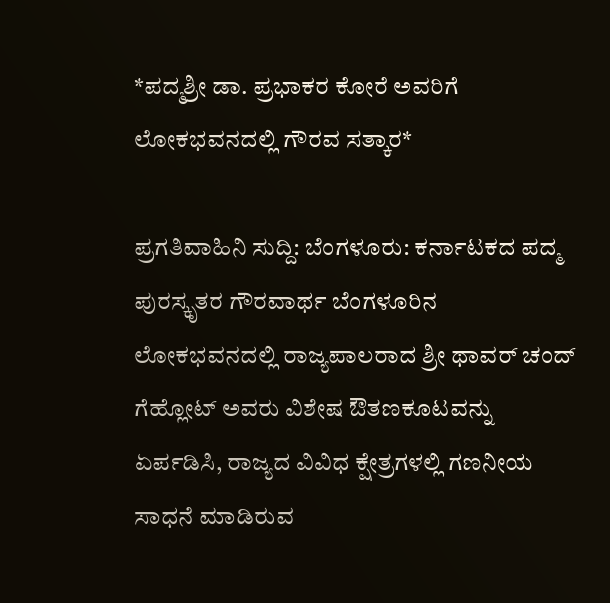*ಪದ್ಮಶ್ರೀ ಡಾ. ಪ್ರಭಾಕರ ಕೋರೆ ಅವರಿಗೆ ಲೋಕಭವನದಲ್ಲಿ ಗೌರವ ಸತ್ಕಾರ*

ಪ್ರಗತಿವಾಹಿನಿ ಸುದ್ದಿ: ಬೆಂಗಳೂರು: ಕರ್ನಾಟಕದ ಪದ್ಮ ಪುರಸ್ಕೃತರ ಗೌರವಾರ್ಥ ಬೆಂಗಳೂರಿನ ಲೋಕಭವನದಲ್ಲಿ ರಾಜ್ಯಪಾಲರಾದ ಶ್ರೀ ಥಾವರ್ ಚಂದ್ ಗೆಹ್ಲೋಟ್ ಅವರು ವಿಶೇಷ ಔತಣಕೂಟವನ್ನು ಏರ್ಪಡಿಸಿ, ರಾಜ್ಯದ ವಿವಿಧ ಕ್ಷೇತ್ರಗಳಲ್ಲಿ ಗಣನೀಯ ಸಾಧನೆ ಮಾಡಿರುವ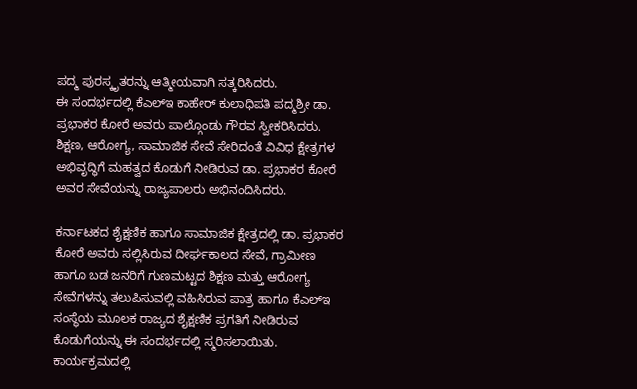ಪದ್ಮ ಪುರಸ್ಕೃತರನ್ನು ಆತ್ಮೀಯವಾಗಿ ಸತ್ಕರಿಸಿದರು.
ಈ ಸಂದರ್ಭದಲ್ಲಿ ಕೆಎಲ್ಇ ಕಾಹೇರ್ ಕುಲಾಧಿಪತಿ ಪದ್ಮಶ್ರೀ ಡಾ. ಪ್ರಭಾಕರ ಕೋರೆ ಅವರು ಪಾಲ್ಗೊಂಡು ಗೌರವ ಸ್ವೀಕರಿಸಿದರು. ಶಿಕ್ಷಣ, ಆರೋಗ್ಯ, ಸಾಮಾಜಿಕ ಸೇವೆ ಸೇರಿದಂತೆ ವಿವಿಧ ಕ್ಷೇತ್ರಗಳ ಅಭಿವೃದ್ಧಿಗೆ ಮಹತ್ವದ ಕೊಡುಗೆ ನೀಡಿರುವ ಡಾ. ಪ್ರಭಾಕರ ಕೋರೆ ಅವರ ಸೇವೆಯನ್ನು ರಾಜ್ಯಪಾಲರು ಅಭಿನಂದಿಸಿದರು.

ಕರ್ನಾಟಕದ ಶೈಕ್ಷಣಿಕ ಹಾಗೂ ಸಾಮಾಜಿಕ ಕ್ಷೇತ್ರದಲ್ಲಿ ಡಾ. ಪ್ರಭಾಕರ ಕೋರೆ ಅವರು ಸಲ್ಲಿಸಿರುವ ದೀರ್ಘಕಾಲದ ಸೇವೆ, ಗ್ರಾಮೀಣ ಹಾಗೂ ಬಡ ಜನರಿಗೆ ಗುಣಮಟ್ಟದ ಶಿಕ್ಷಣ ಮತ್ತು ಆರೋಗ್ಯ ಸೇವೆಗಳನ್ನು ತಲುಪಿಸುವಲ್ಲಿ ವಹಿಸಿರುವ ಪಾತ್ರ ಹಾಗೂ ಕೆಎಲ್ಇ ಸಂಸ್ಥೆಯ ಮೂಲಕ ರಾಜ್ಯದ ಶೈಕ್ಷಣಿಕ ಪ್ರಗತಿಗೆ ನೀಡಿರುವ ಕೊಡುಗೆಯನ್ನು ಈ ಸಂದರ್ಭದಲ್ಲಿ ಸ್ಮರಿಸಲಾಯಿತು.
ಕಾರ್ಯಕ್ರಮದಲ್ಲಿ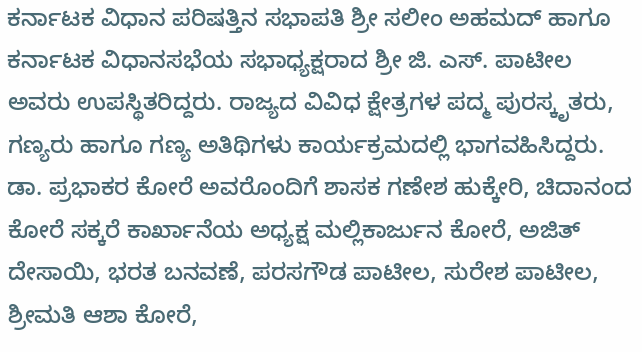ಕರ್ನಾಟಕ ವಿಧಾನ ಪರಿಷತ್ತಿನ ಸಭಾಪತಿ ಶ್ರೀ ಸಲೀಂ ಅಹಮದ್ ಹಾಗೂ ಕರ್ನಾಟಕ ವಿಧಾನಸಭೆಯ ಸಭಾಧ್ಯಕ್ಷರಾದ ಶ್ರೀ ಜಿ. ಎಸ್. ಪಾಟೀಲ ಅವರು ಉಪಸ್ಥಿತರಿದ್ದರು. ರಾಜ್ಯದ ವಿವಿಧ ಕ್ಷೇತ್ರಗಳ ಪದ್ಮ ಪುರಸ್ಕೃತರು, ಗಣ್ಯರು ಹಾಗೂ ಗಣ್ಯ ಅತಿಥಿಗಳು ಕಾರ್ಯಕ್ರಮದಲ್ಲಿ ಭಾಗವಹಿಸಿದ್ದರು.
ಡಾ. ಪ್ರಭಾಕರ ಕೋರೆ ಅವರೊಂದಿಗೆ ಶಾಸಕ ಗಣೇಶ ಹುಕ್ಕೇರಿ, ಚಿದಾನಂದ ಕೋರೆ ಸಕ್ಕರೆ ಕಾರ್ಖಾನೆಯ ಅಧ್ಯಕ್ಷ ಮಲ್ಲಿಕಾರ್ಜುನ ಕೋರೆ, ಅಜಿತ್ ದೇಸಾಯಿ, ಭರತ ಬನವಣೆ, ಪರಸಗೌಡ ಪಾಟೀಲ, ಸುರೇಶ ಪಾಟೀಲ, ಶ್ರೀಮತಿ ಆಶಾ ಕೋರೆ,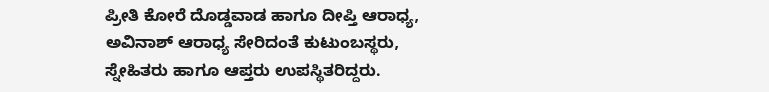ಪ್ರೀತಿ ಕೋರೆ ದೊಡ್ಡವಾಡ ಹಾಗೂ ದೀಪ್ತಿ ಆರಾಧ್ಯ, ಅವಿನಾಶ್ ಆರಾಧ್ಯ ಸೇರಿದಂತೆ ಕುಟುಂಬಸ್ಥರು, ಸ್ನೇಹಿತರು ಹಾಗೂ ಆಪ್ತರು ಉಪಸ್ಥಿತರಿದ್ದರು.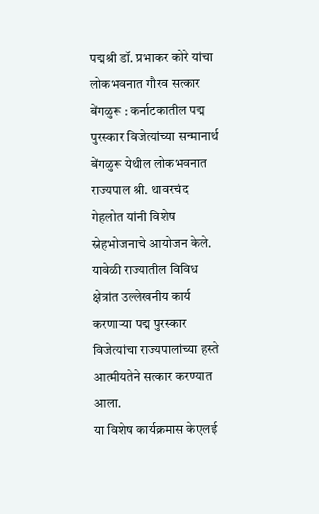पद्मश्री डॉ. प्रभाकर कोरे यांचा लोकभवनात गौरव सत्कार
बेंगळुरू : कर्नाटकातील पद्म पुरस्कार विजेत्यांच्या सन्मानार्थ बेंगळुरू येथील लोकभवनात राज्यपाल श्री. थावरचंद गेहलोत यांनी विशेष स्नेहभोजनाचे आयोजन केले. यावेळी राज्यातील विविध क्षेत्रांत उल्लेखनीय कार्य करणाऱ्या पद्म पुरस्कार विजेत्यांचा राज्यपालांच्या हस्ते आत्मीयतेने सत्कार करण्यात आला.
या विशेष कार्यक्रमास केएलई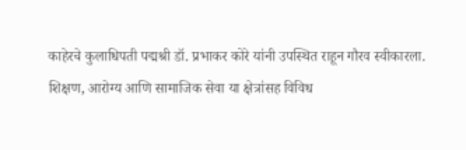काहेरचे कुलाधिपती पद्मश्री डॉ. प्रभाकर कोरे यांनी उपस्थित राहून गौरव स्वीकारला. शिक्षण, आरोग्य आणि सामाजिक सेवा या क्षेत्रांसह विविध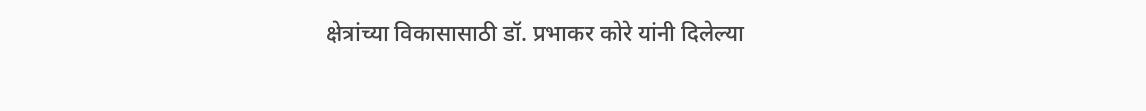क्षेत्रांच्या विकासासाठी डॉ. प्रभाकर कोरे यांनी दिलेल्या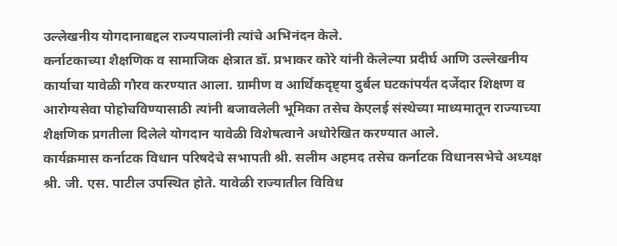उल्लेखनीय योगदानाबद्दल राज्यपालांनी त्यांचे अभिनंदन केले.
कर्नाटकाच्या शैक्षणिक व सामाजिक क्षेत्रात डॉ. प्रभाकर कोरे यांनी केलेल्या प्रदीर्घ आणि उल्लेखनीय कार्याचा यावेळी गौरव करण्यात आला. ग्रामीण व आर्थिकदृष्ट्या दुर्बल घटकांपर्यंत दर्जेदार शिक्षण व आरोग्यसेवा पोहोचविण्यासाठी त्यांनी बजावलेली भूमिका तसेच केएलई संस्थेच्या माध्यमातून राज्याच्या शैक्षणिक प्रगतीला दिलेले योगदान यावेळी विशेषत्वाने अधोरेखित करण्यात आले.
कार्यक्रमास कर्नाटक विधान परिषदेचे सभापती श्री. सलीम अहमद तसेच कर्नाटक विधानसभेचे अध्यक्ष श्री. जी. एस. पाटील उपस्थित होते. यावेळी राज्यातील विविध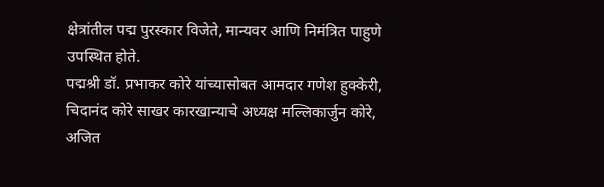क्षेत्रांतील पद्म पुरस्कार विजेते, मान्यवर आणि निमंत्रित पाहुणे उपस्थित होते.
पद्मश्री डॉ. प्रभाकर कोरे यांच्यासोबत आमदार गणेश हुक्केरी, चिदानंद कोरे साखर कारखान्याचे अध्यक्ष मल्लिकार्जुन कोरे, अजित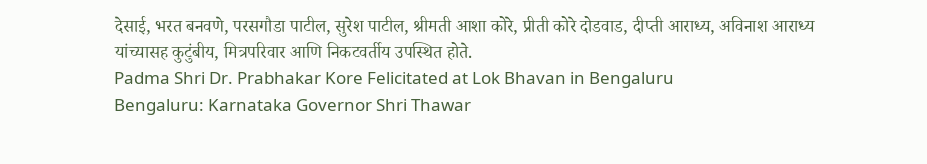देसाई, भरत बनवणे, परसगौडा पाटील, सुरेश पाटील, श्रीमती आशा कोरे, प्रीती कोरे दोडवाड, दीप्ती आराध्य, अविनाश आराध्य यांच्यासह कुटुंबीय, मित्रपरिवार आणि निकटवर्तीय उपस्थित होते.
Padma Shri Dr. Prabhakar Kore Felicitated at Lok Bhavan in Bengaluru
Bengaluru: Karnataka Governor Shri Thawar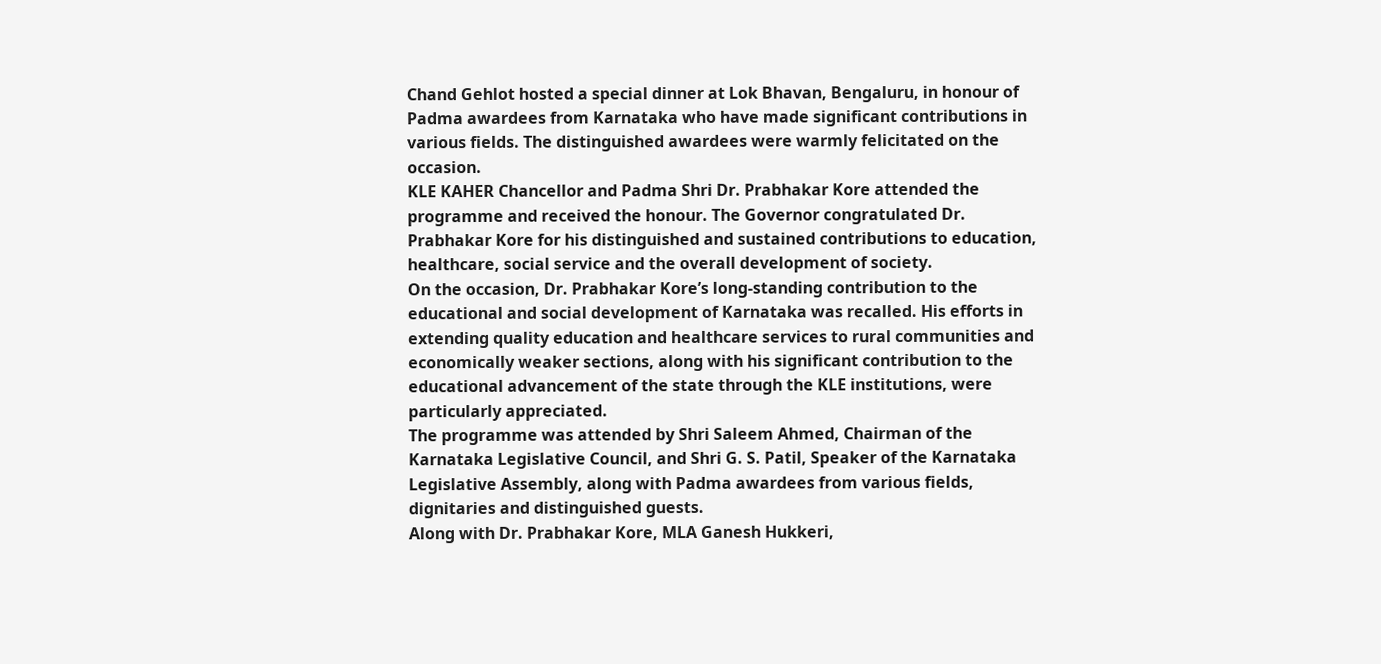Chand Gehlot hosted a special dinner at Lok Bhavan, Bengaluru, in honour of Padma awardees from Karnataka who have made significant contributions in various fields. The distinguished awardees were warmly felicitated on the occasion.
KLE KAHER Chancellor and Padma Shri Dr. Prabhakar Kore attended the programme and received the honour. The Governor congratulated Dr. Prabhakar Kore for his distinguished and sustained contributions to education, healthcare, social service and the overall development of society.
On the occasion, Dr. Prabhakar Kore’s long-standing contribution to the educational and social development of Karnataka was recalled. His efforts in extending quality education and healthcare services to rural communities and economically weaker sections, along with his significant contribution to the educational advancement of the state through the KLE institutions, were particularly appreciated.
The programme was attended by Shri Saleem Ahmed, Chairman of the Karnataka Legislative Council, and Shri G. S. Patil, Speaker of the Karnataka Legislative Assembly, along with Padma awardees from various fields, dignitaries and distinguished guests.
Along with Dr. Prabhakar Kore, MLA Ganesh Hukkeri,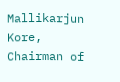Mallikarjun Kore, Chairman of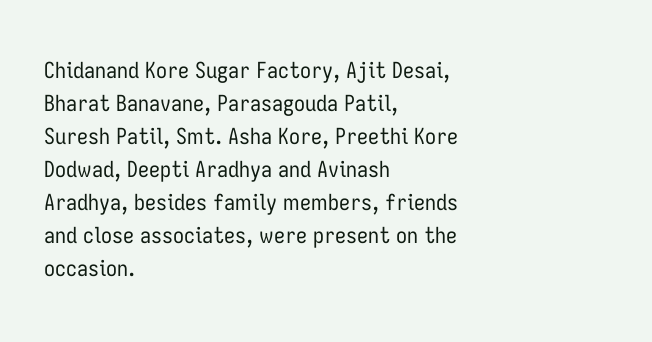Chidanand Kore Sugar Factory, Ajit Desai, Bharat Banavane, Parasagouda Patil, Suresh Patil, Smt. Asha Kore, Preethi Kore Dodwad, Deepti Aradhya and Avinash Aradhya, besides family members, friends and close associates, were present on the occasion.